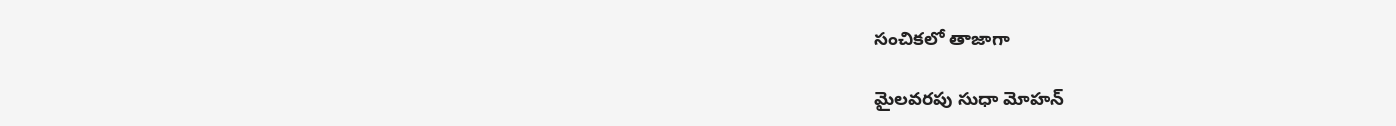సంచికలో తాజాగా

మైలవరపు సుధా మోహన్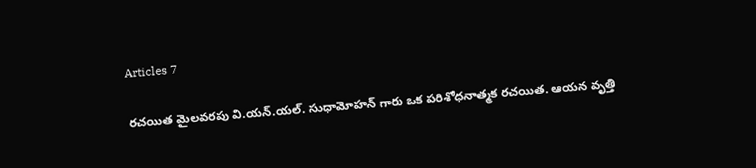Articles 7

రచయిత మైలవరపు వి.యన్.యల్. సుధామోహన్ గారు ఒక పరిశోధనాత్మక రచయిత. ఆయన వృత్తి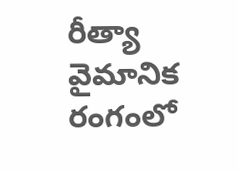రీత్యా వైమానిక రంగంలో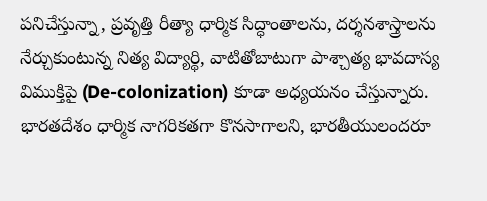పనిచేస్తున్నా, ప్రవృత్తి రీత్యా ధార్మిక సిద్ధాంతాలను, దర్శనశాస్త్రాలను నేర్చుకుంటున్న నిత్య విద్యార్థి, వాటితోబాటుగా పాశ్చాత్య భావదాస్య విముక్తిపై (De-colonization) కూడా అధ్యయనం చేస్తున్నారు. భారతదేశం ధార్మిక నాగరికతగా కొనసాగాలని, భారతీయులందరూ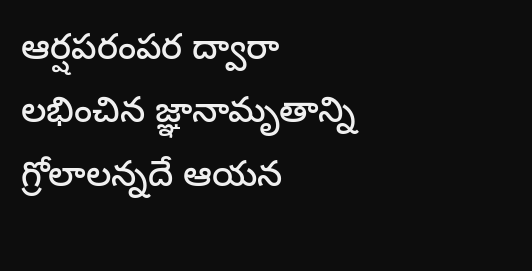ఆర్షపరంపర ద్వారా లభించిన జ్ఞానామృతాన్ని గ్రోలాలన్నదే ఆయన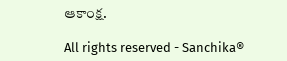ఆకాంక్ష.

All rights reserved - Sanchika®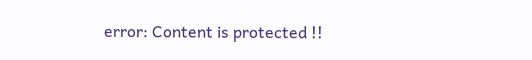error: Content is protected !!